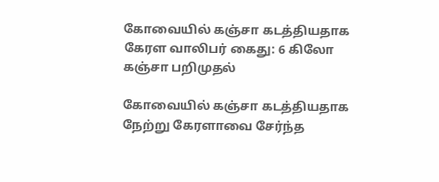கோவையில் கஞ்சா கடத்தியதாக கேரள வாலிபர் கைது: 6 கிலோ கஞ்சா பறிமுதல்

கோவையில் கஞ்சா கடத்தியதாக நேற்று கேரளாவை சேர்ந்த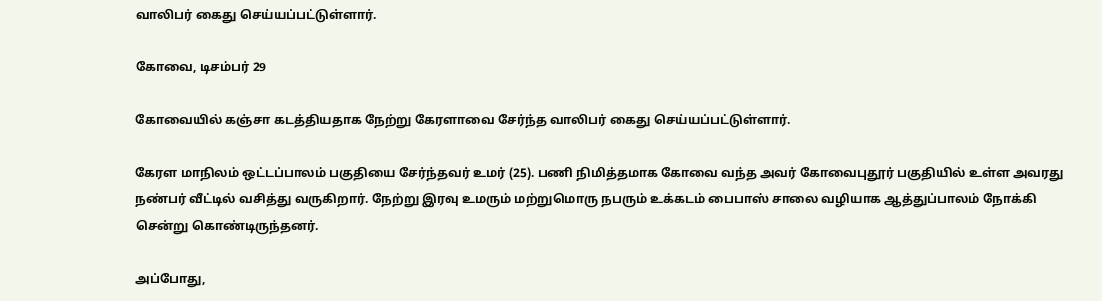வாலிபர் கைது செய்யப்பட்டுள்ளார்.

கோவை, டிசம்பர் 29

கோவையில் கஞ்சா கடத்தியதாக நேற்று கேரளாவை சேர்ந்த வாலிபர் கைது செய்யப்பட்டுள்ளார்.

கேரள மாநிலம் ஒட்டப்பாலம் பகுதியை சேர்ந்தவர் உமர் (25). பணி நிமித்தமாக கோவை வந்த அவர் கோவைபுதூர் பகுதியில் உள்ள அவரது நண்பர் வீட்டில் வசித்து வருகிறார். நேற்று இரவு உமரும் மற்றுமொரு நபரும் உக்கடம் பைபாஸ் சாலை வழியாக ஆத்துப்பாலம் நோக்கி சென்று கொண்டிருந்தனர்.

அப்போது,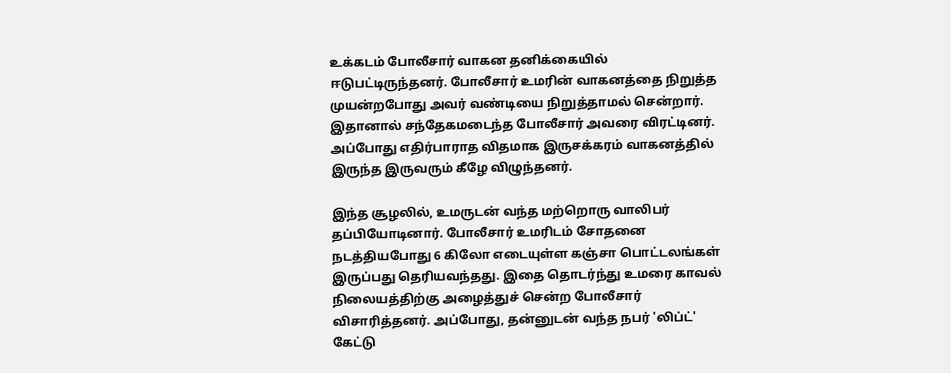உக்கடம் போலீசார் வாகன தனிக்கையில் ஈடுபட்டிருந்தனர். போலீசார் உமரின் வாகனத்தை நிறுத்த முயன்றபோது அவர் வண்டியை நிறுத்தாமல் சென்றார். இதானால் சந்தேகமடைந்த போலீசார் அவரை விரட்டினர். அப்போது எதிர்பாராத விதமாக இருசக்கரம் வாகனத்தில் இருந்த இருவரும் கீழே விழுந்தனர்.

இந்த சூழலில், உமருடன் வந்த மற்றொரு வாலிபர் தப்பியோடினார். போலீசார் உமரிடம் சோதனை நடத்தியபோது 6 கிலோ எடையுள்ள கஞ்சா பொட்டலங்கள் இருப்பது தெரியவந்தது. இதை தொடர்ந்து உமரை காவல் நிலையத்திற்கு அழைத்துச் சென்ற போலீசார் விசாரித்தனர். அப்போது, தன்னுடன் வந்த நபர் 'லிப்ட்' கேட்டு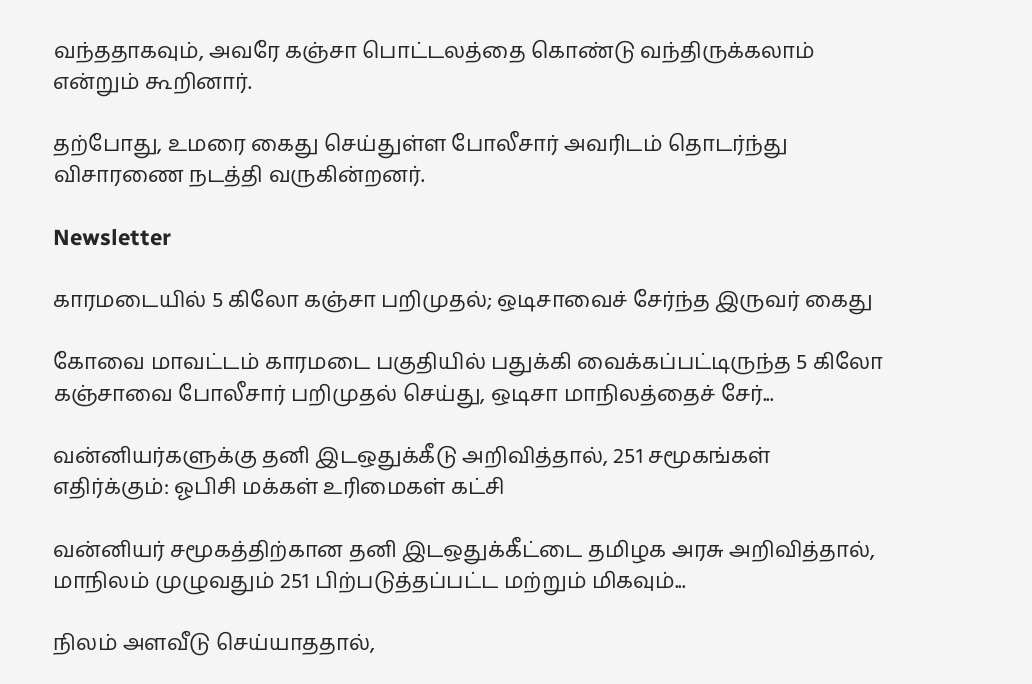வந்ததாகவும், அவரே கஞ்சா பொட்டலத்தை கொண்டு வந்திருக்கலாம் என்றும் கூறினார்.

தற்போது, உமரை கைது செய்துள்ள போலீசார் அவரிடம் தொடர்ந்து விசாரணை நடத்தி வருகின்றனர்.

Newsletter

காரமடையில் 5 கிலோ கஞ்சா பறிமுதல்; ஒடிசாவைச் சேர்ந்த இருவர் கைது

கோவை மாவட்டம் காரமடை பகுதியில் பதுக்கி வைக்கப்பட்டிருந்த 5 கிலோ கஞ்சாவை போலீசார் பறிமுதல் செய்து, ஒடிசா மாநிலத்தைச் சேர்...

வன்னியர்களுக்கு தனி இடஒதுக்கீடு அறிவித்தால், 251 சமூகங்கள் எதிர்க்கும்: ஓபிசி மக்கள் உரிமைகள் கட்சி

வன்னியர் சமூகத்திற்கான தனி இடஒதுக்கீட்டை தமிழக அரசு அறிவித்தால், மாநிலம் முழுவதும் 251 பிற்படுத்தப்பட்ட மற்றும் மிகவும்...

நிலம் அளவீடு செய்யாததால்,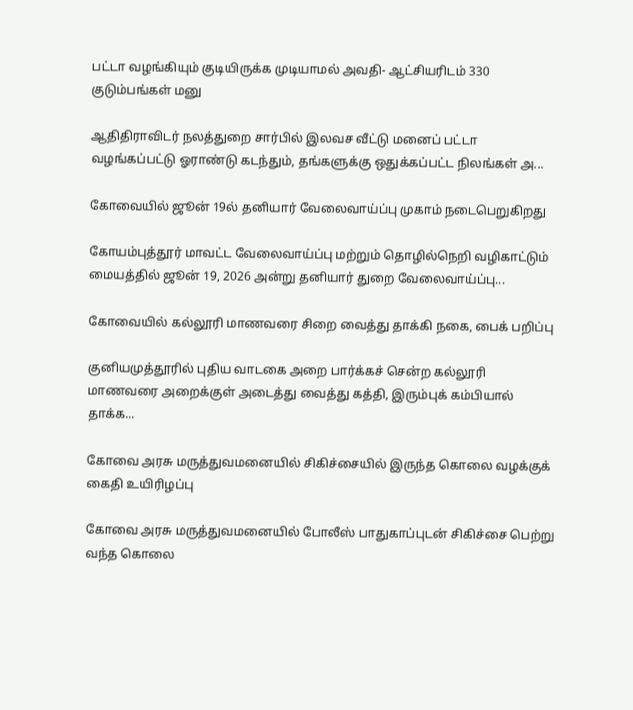பட்டா வழங்கியும் குடியிருக்க முடியாமல் அவதி- ஆட்சியரிடம் 330 குடும்பங்கள் மனு

ஆதிதிராவிடர் நலத்துறை சார்பில் இலவச வீட்டு மனைப் பட்டா வழங்கப்பட்டு ஓராண்டு கடந்தும், தங்களுக்கு ஒதுக்கப்பட்ட நிலங்கள் அ...

கோவையில் ஜூன் 19ல் தனியார் வேலைவாய்ப்பு முகாம் நடைபெறுகிறது

கோயம்புத்தூர் மாவட்ட வேலைவாய்ப்பு மற்றும் தொழில்நெறி வழிகாட்டும் மையத்தில் ஜூன் 19, 2026 அன்று தனியார் துறை வேலைவாய்ப்பு...

கோவையில் கல்லூரி மாணவரை சிறை வைத்து தாக்கி நகை, பைக் பறிப்பு

குனியமுத்தூரில் புதிய வாடகை அறை பார்க்கச் சென்ற கல்லூரி மாணவரை அறைக்குள் அடைத்து வைத்து கத்தி, இரும்புக் கம்பியால் தாக்க...

கோவை அரசு மருத்துவமனையில் சிகிச்சையில் இருந்த கொலை வழக்குக் கைதி உயிரிழப்பு

கோவை அரசு மருத்துவமனையில் போலீஸ் பாதுகாப்புடன் சிகிச்சை பெற்று வந்த கொலை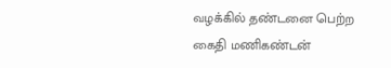வழக்கில் தண்டனை பெற்ற கைதி மணிகண்டன்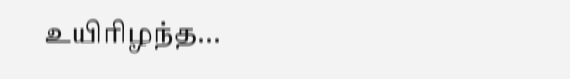உயிரிழந்த...